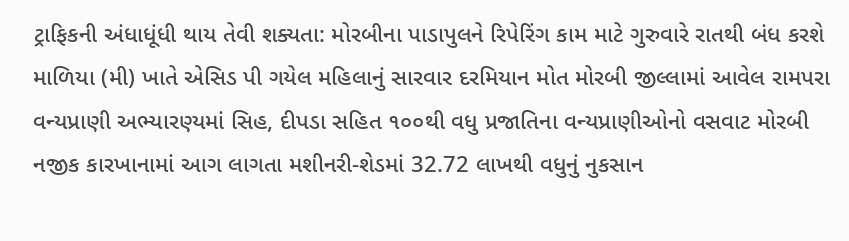ટ્રાફિકની અંધાધૂંધી થાય તેવી શક્યતા: મોરબીના પાડાપુલને રિપેરિંગ કામ માટે ગુરુવારે રાતથી બંધ કરશે માળિયા (મી) ખાતે એસિડ પી ગયેલ મહિલાનું સારવાર દરમિયાન મોત મોરબી જીલ્લામાં આવેલ રામપરા વન્યપ્રાણી અભ્યારણ્યમાં સિહ, દીપડા સહિત ૧૦૦થી વધુ પ્રજાતિના વન્યપ્રાણીઓનો વસવાટ મોરબી નજીક કારખાનામાં આગ લાગતા મશીનરી-શેડમાં 32.72 લાખથી વધુનું નુકસાન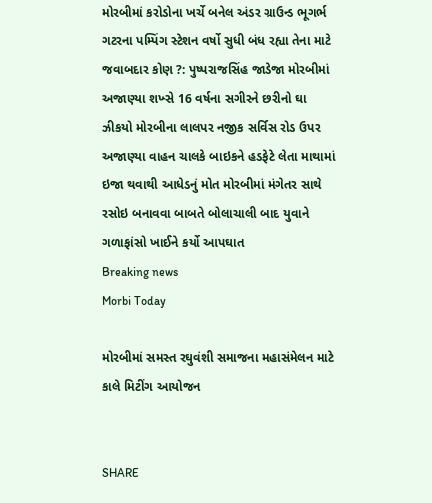મોરબીમાં કરોડોના ખર્ચે બનેલ અંડર ગ્રાઉન્ડ ભૂગર્ભ ગટરના પમ્પિંગ સ્ટેશન વર્ષો સુધી બંધ રહ્યા તેના માટે જવાબદાર કોણ ?: પુષ્પરાજસિંહ જાડેજા મોરબીમાં અજાણ્યા શખ્સે 16 વર્ષના સગીરને છરીનો ઘા ઝીકયો મોરબીના લાલપર નજીક સર્વિસ રોડ ઉપર અજાણ્યા વાહન ચાલકે બાઇકને હડફેટે લેતા માથામાં ઇજા થવાથી આધેડનું મોત મોરબીમાં મંગેતર સાથે રસોઇ બનાવવા બાબતે બોલાચાલી બાદ યુવાને ગળાફાંસો ખાઈને કર્યો આપઘાત
Breaking news
Morbi Today

મોરબીમાં સમસ્ત રઘુવંશી સમાજના મહાસંમેલન માટે કાલે મિટીંગ આયોજન


SHARE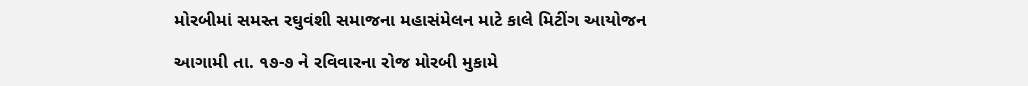મોરબીમાં સમસ્ત રઘુવંશી સમાજના મહાસંમેલન માટે કાલે મિટીંગ આયોજન

આગામી તા. ૧૭-૭ ને રવિવારના રોજ મોરબી મુકામે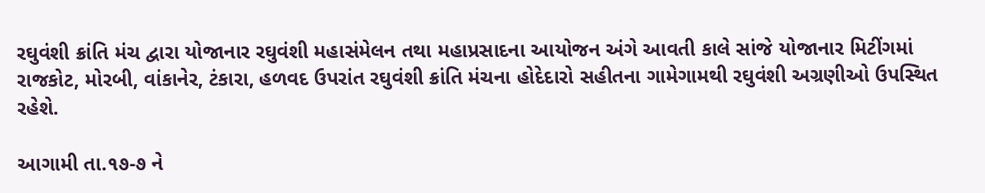રઘુવંશી ક્રાંતિ મંચ દ્વારા યોજાનાર રઘુવંશી મહાસંમેલન તથા મહાપ્રસાદના આયોજન અંગે આવતી કાલે સાંજે યોજાનાર મિટીંગમાં રાજકોટ, મોરબી, વાંકાનેર, ટંકારા, હળવદ ઉપરાંત રઘુવંશી ક્રાંતિ મંચના હોદેદારો સહીતના ગામેગામથી રઘુવંશી અગ્રણીઓ ઉપસ્થિત રહેશે.

આગામી તા.૧૭-૭ ને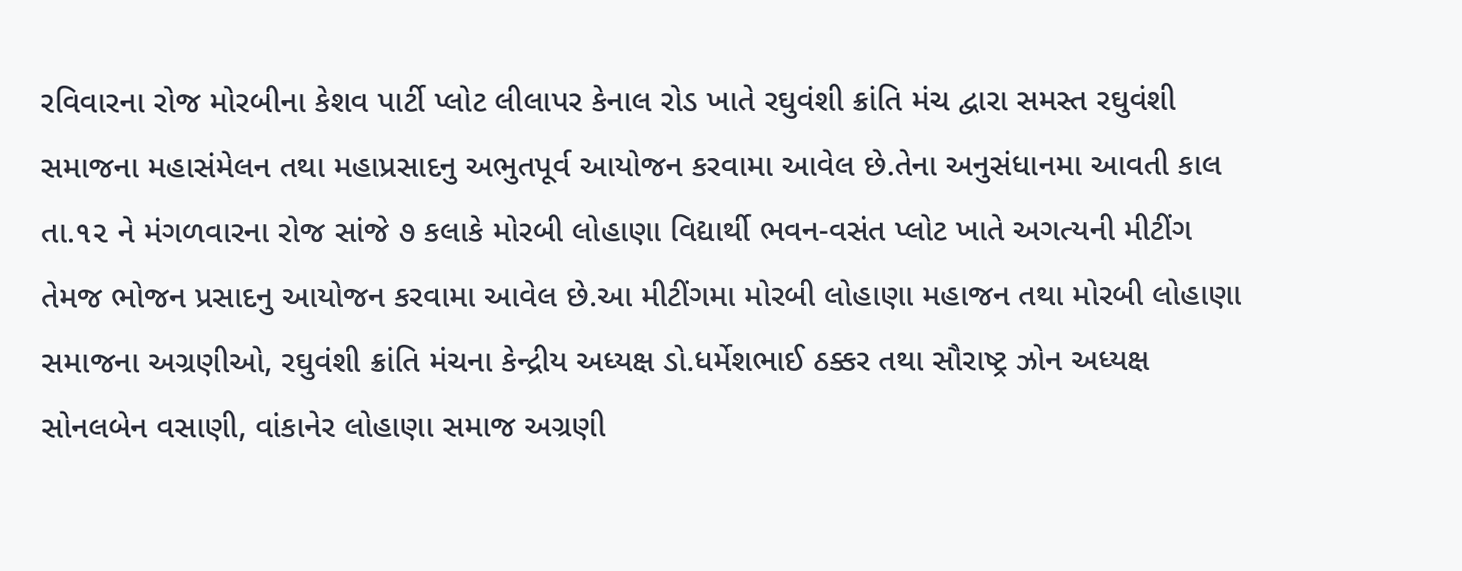રવિવારના રોજ મોરબીના કેશવ પાર્ટી પ્લોટ લીલાપર કેનાલ રોડ ખાતે રઘુવંશી ક્રાંતિ મંચ દ્વારા સમસ્ત રઘુવંશી સમાજના મહાસંમેલન તથા મહાપ્રસાદનુ અભુતપૂર્વ આયોજન કરવામા આવેલ છે.તેના અનુસંધાનમા આવતી કાલ તા.૧૨ ને મંગળવારના રોજ સાંજે ૭ કલાકે મોરબી લોહાણા વિદ્યાર્થી ભવન-વસંત પ્લોટ ખાતે અગત્યની મીટીંગ તેમજ ભોજન પ્રસાદનુ આયોજન કરવામા આવેલ છે.આ મીટીંગમા મોરબી લોહાણા મહાજન તથા મોરબી લોહાણા સમાજના અગ્રણીઓ, રઘુવંશી ક્રાંતિ મંચના કેન્દ્રીય અધ્યક્ષ ડો.ધર્મેશભાઈ ઠક્કર તથા સૌરાષ્ટ્ર ઝોન અધ્યક્ષ સોનલબેન વસાણી, વાંકાનેર લોહાણા સમાજ અગ્રણી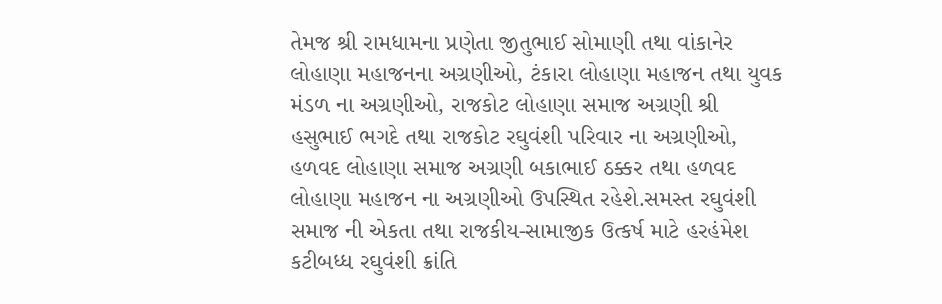તેમજ શ્રી રામધામના પ્રણેતા જીતુભાઈ સોમાણી તથા વાંકાનેર લોહાણા મહાજનના અગ્રણીઓ, ટંકારા લોહાણા મહાજન તથા યુવક મંડળ ના અગ્રણીઓ, રાજકોટ લોહાણા સમાજ અગ્રણી શ્રી હસુભાઈ ભગદે તથા રાજકોટ રઘુવંશી પરિવાર ના અગ્રણીઓ, હળવદ લોહાણા સમાજ અગ્રણી બકાભાઈ ઠક્કર તથા હળવદ લોહાણા મહાજન ના અગ્રણીઓ ઉપસ્થિત રહેશે.સમસ્ત રઘુવંશી સમાજ ની એકતા તથા રાજકીય-સામાજીક ઉત્કર્ષ માટે હરહંમેશ કટીબધ્ધ રઘુવંશી ક્રાંતિ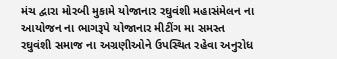મંચ દ્વારા મોરબી મુકામે યોજાનાર રઘુવંશી મહાસંમેલન ના આયોજન ના ભાગરૂપે યોજાનાર મીટીંગ મા સમસ્ત રઘુવંશી સમાજ ના અગ્રણીઓને ઉપસ્થિત રહેવા અનુરોધ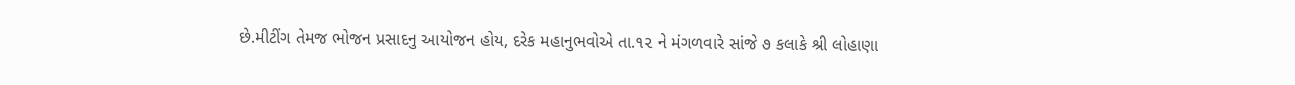છે.મીટીંગ તેમજ ભોજન પ્રસાદનુ આયોજન હોય, દરેક મહાનુભવોએ તા.૧૨ ને મંગળવારે સાંજે ૭ કલાકે શ્રી લોહાણા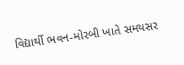વિદ્યાર્થી ભવન-મોરબી ખાતે સમયસર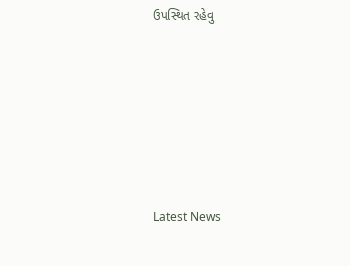ઉપસ્થિત રહેવુ






Latest News